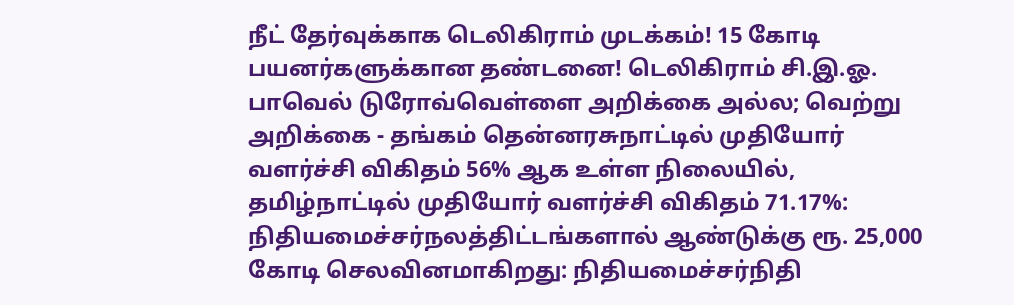நீட் தேர்வுக்காக டெலிகிராம் முடக்கம்! 15 கோடி பயனர்களுக்கான தண்டனை! டெலிகிராம் சி.இ.ஓ. பாவெல் டுரோவ்வெள்ளை அறிக்கை அல்ல; வெற்று அறிக்கை - தங்கம் தென்னரசுநாட்டில் முதியோர் வளர்ச்சி விகிதம் 56% ஆக உள்ள நிலையில், தமிழ்நாட்டில் முதியோர் வளர்ச்சி விகிதம் 71.17%: நிதியமைச்சர்நலத்திட்டங்களால் ஆண்டுக்கு ரூ. 25,000 கோடி செலவினமாகிறது: நிதியமைச்சர்நிதி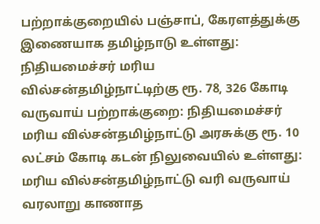பற்றாக்குறையில் பஞ்சாப், கேரளத்துக்கு இணையாக தமிழ்நாடு உள்ளது: நிதியமைச்சர் மரிய வில்சன்தமிழ்நாட்டிற்கு ரூ. 78, 326 கோடி வருவாய் பற்றாக்குறை: நிதியமைச்சர் மரிய வில்சன்தமிழ்நாட்டு அரசுக்கு ரூ. 10 லட்சம் கோடி கடன் நிலுவையில் உள்ளது: மரிய வில்சன்தமிழ்நாட்டு வரி வருவாய் வரலாறு காணாத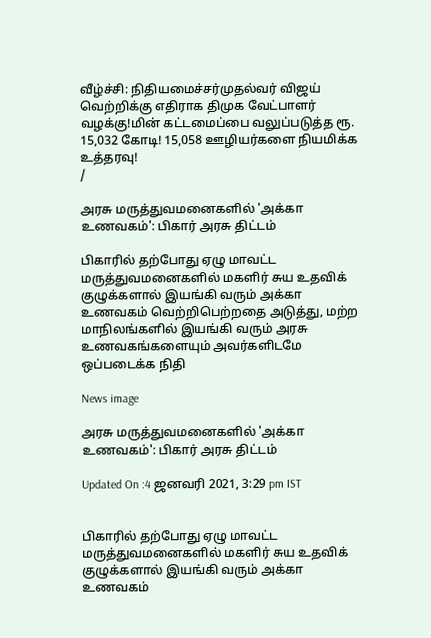வீழ்ச்சி: நிதியமைச்சர்முதல்வர் விஜய் வெற்றிக்கு எதிராக திமுக வேட்பாளர் வழக்கு!மின் கட்டமைப்பை வலுப்படுத்த ரூ. 15,032 கோடி! 15,058 ஊழியர்களை நியமிக்க உத்தரவு!
/

அரசு மருத்துவமனைகளில் 'அக்கா உணவகம்': பிகார் அரசு திட்டம்

பிகாரில் தற்போது ஏழு மாவட்ட மருத்துவமனைகளில் மகளிர் சுய உதவிக் குழுக்களால் இயங்கி வரும் அக்கா உணவகம் வெற்றிபெற்றதை அடுத்து, மற்ற மாநிலங்களில் இயங்கி வரும் அரசு உணவகங்களையும் அவர்களிடமே ஒப்படைக்க நிதி

News image

அரசு மருத்துவமனைகளில் 'அக்கா உணவகம்': பிகார் அரசு திட்டம்

Updated On :4 ஜனவரி 2021, 3:29 pm IST


பிகாரில் தற்போது ஏழு மாவட்ட மருத்துவமனைகளில் மகளிர் சுய உதவிக் குழுக்களால் இயங்கி வரும் அக்கா உணவகம்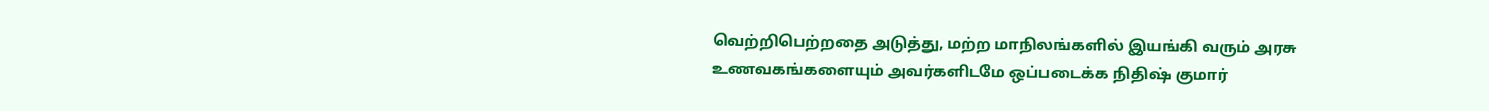வெற்றிபெற்றதை அடுத்து, மற்ற மாநிலங்களில் இயங்கி வரும் அரசு உணவகங்களையும் அவர்களிடமே ஒப்படைக்க நிதிஷ் குமார்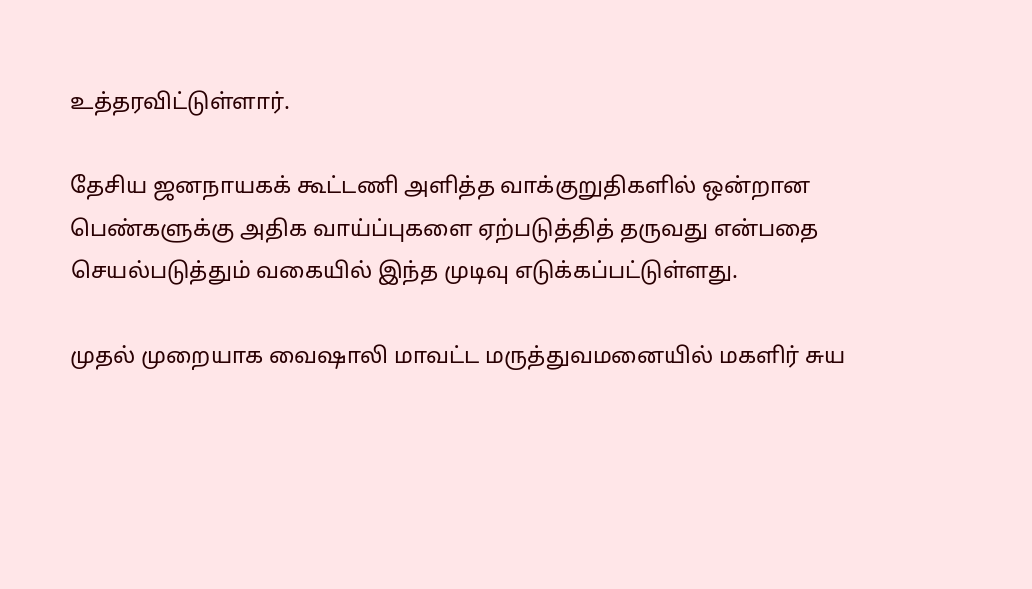உத்தரவிட்டுள்ளார்.

தேசிய ஜனநாயகக் கூட்டணி அளித்த வாக்குறுதிகளில் ஒன்றான பெண்களுக்கு அதிக வாய்ப்புகளை ஏற்படுத்தித் தருவது என்பதை செயல்படுத்தும் வகையில் இந்த முடிவு எடுக்கப்பட்டுள்ளது.

முதல் முறையாக வைஷாலி மாவட்ட மருத்துவமனையில் மகளிர் சுய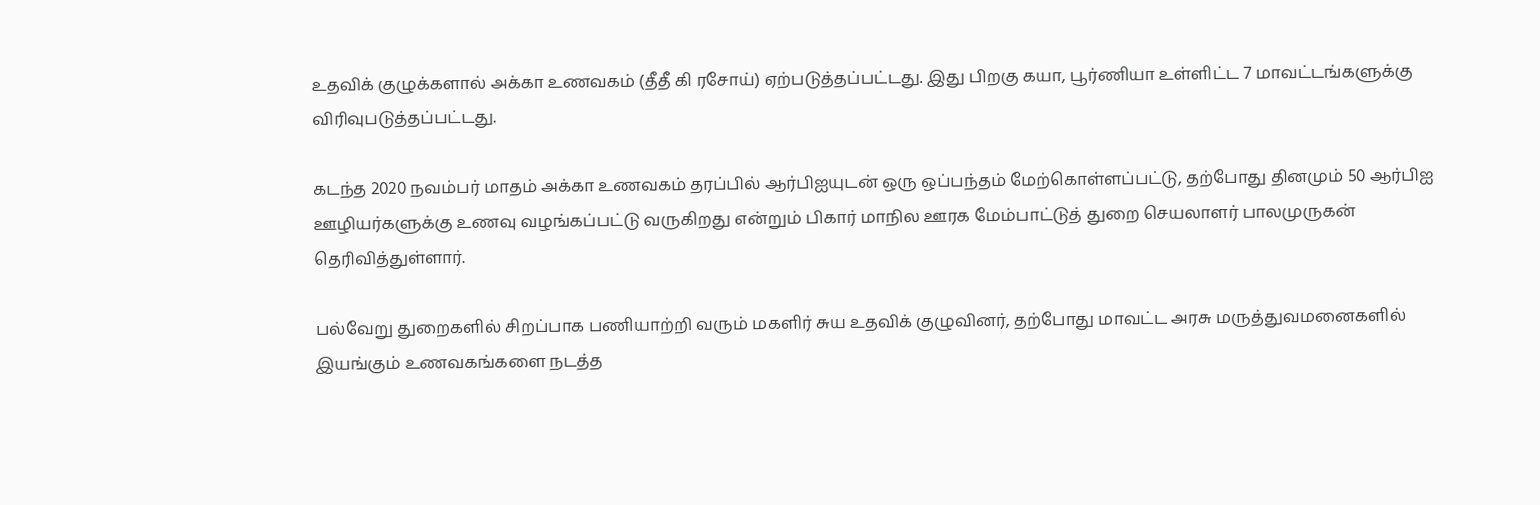உதவிக் குழுக்களால் அக்கா உணவகம் (தீதீ கி ரசோய்) ஏற்படுத்தப்பட்டது. இது பிறகு கயா, பூர்ணியா உள்ளிட்ட 7 மாவட்டங்களுக்கு விரிவுபடுத்தப்பட்டது.

கடந்த 2020 நவம்பர் மாதம் அக்கா உணவகம் தரப்பில் ஆர்பிஐயுடன் ஒரு ஒப்பந்தம் மேற்கொள்ளப்பட்டு, தற்போது தினமும் 50 ஆர்பிஐ ஊழியர்களுக்கு உணவு வழங்கப்பட்டு வருகிறது என்றும் பிகார் மாநில ஊரக மேம்பாட்டுத் துறை செயலாளர் பாலமுருகன் தெரிவித்துள்ளார்.

பல்வேறு துறைகளில் சிறப்பாக பணியாற்றி வரும் மகளிர் சுய உதவிக் குழுவினர், தற்போது மாவட்ட அரசு மருத்துவமனைகளில் இயங்கும் உணவகங்களை நடத்த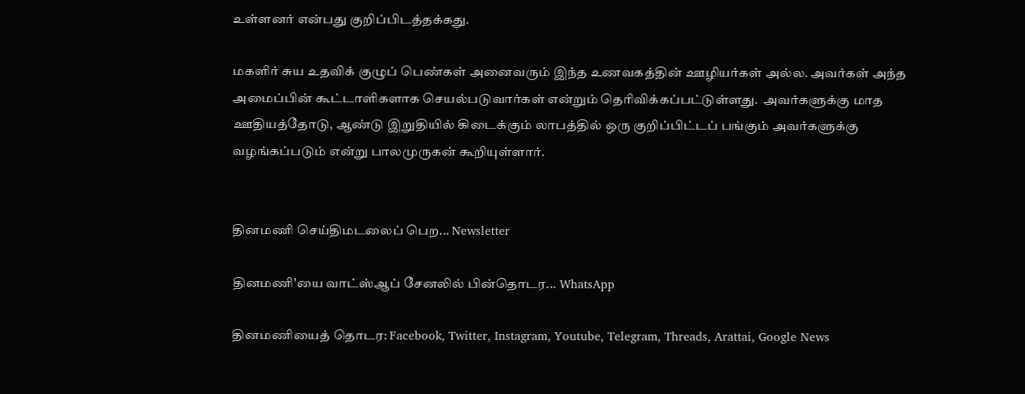உள்ளனர் என்பது குறிப்பிடத்தக்கது.

மகளிர் சுய உதவிக் குழுப் பெண்கள் அனைவரும் இந்த உணவகத்தின் ஊழியர்கள் அல்ல. அவர்கள் அந்த அமைப்பின் கூட்டாளிகளாக செயல்படுவார்கள் என்றும் தெரிவிக்கப்பட்டுள்ளது.  அவர்களுக்கு மாத ஊதியத்தோடு, ஆண்டு இறுதியில் கிடைக்கும் லாபத்தில் ஒரு குறிப்பிட்டப் பங்கும் அவர்களுக்கு வழங்கப்படும் என்று பாலமுருகன் கூறியுள்ளார்.


தினமணி செய்திமடலைப் பெற... Newsletter

தினமணி'யை வாட்ஸ்ஆப் சேனலில் பின்தொடர... WhatsApp

தினமணியைத் தொடர: Facebook, Twitter, Instagram, Youtube, Telegram, Threads, Arattai, Google News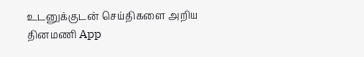உடனுக்குடன் செய்திகளை அறிய தினமணி App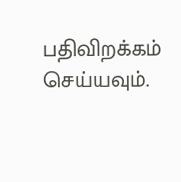பதிவிறக்கம் செய்யவும்.